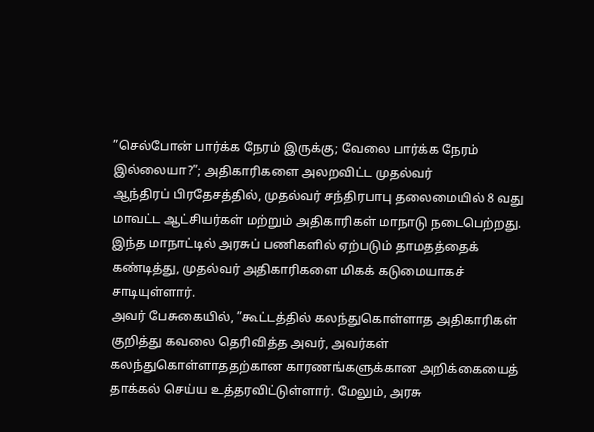”செல்போன் பார்க்க நேரம் இருக்கு; வேலை பார்க்க நேரம் இல்லையா?”; அதிகாரிகளை அலறவிட்ட முதல்வர்
ஆந்திரப் பிரதேசத்தில், முதல்வர் சந்திரபாபு தலைமையில் 8 வது மாவட்ட ஆட்சியர்கள் மற்றும் அதிகாரிகள் மாநாடு நடைபெற்றது. இந்த மாநாட்டில் அரசுப் பணிகளில் ஏற்படும் தாமதத்தைக் கண்டித்து, முதல்வர் அதிகாரிகளை மிகக் கடுமையாகச் சாடியுள்ளார்.
அவர் பேசுகையில், ”கூட்டத்தில் கலந்துகொள்ளாத அதிகாரிகள் குறித்து கவலை தெரிவித்த அவர், அவர்கள் கலந்துகொள்ளாததற்கான காரணங்களுக்கான அறிக்கையைத் தாக்கல் செய்ய உத்தரவிட்டுள்ளார். மேலும், அரசு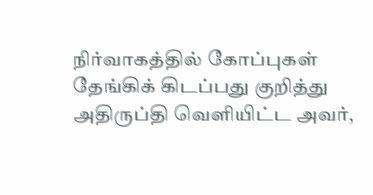நிர்வாகத்தில் கோப்புகள் தேங்கிக் கிடப்பது குறித்து அதிருப்தி வெளியிட்ட அவர்,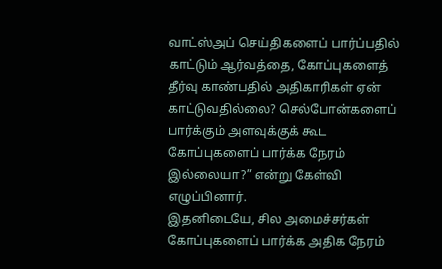வாட்ஸ்அப் செய்திகளைப் பார்ப்பதில் காட்டும் ஆர்வத்தை, கோப்புகளைத் தீர்வு காண்பதில் அதிகாரிகள் ஏன் காட்டுவதில்லை? செல்போன்களைப் பார்க்கும் அளவுக்குக் கூட கோப்புகளைப் பார்க்க நேரம் இல்லையா?” என்று கேள்வி எழுப்பினார்.
இதனிடையே, சில அமைச்சர்கள் கோப்புகளைப் பார்க்க அதிக நேரம்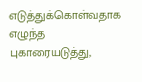எடுத்துக்கொள்வதாக எழுந்த புகாரையடுத்து,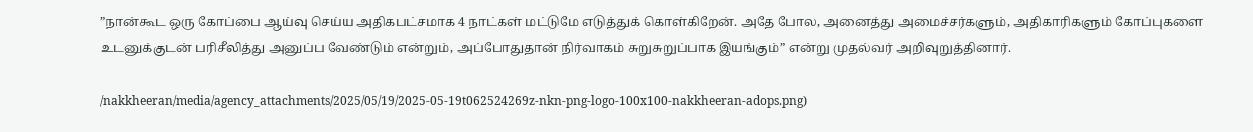”நான்கூட ஒரு கோப்பை ஆய்வு செய்ய அதிகபட்சமாக 4 நாட்கள் மட்டுமே எடுத்துக் கொள்கிறேன். அதே போல, அனைத்து அமைச்சர்களும், அதிகாரிகளும் கோப்புகளை உடனுக்குடன் பரிசீலித்து அனுப்ப வேண்டும் என்றும், அப்போதுதான் நிர்வாகம் சுறுசுறுப்பாக இயங்கும்” என்று முதல்வர் அறிவுறுத்தினார்.

/nakkheeran/media/agency_attachments/2025/05/19/2025-05-19t062524269z-nkn-png-logo-100x100-nakkheeran-adops.png)